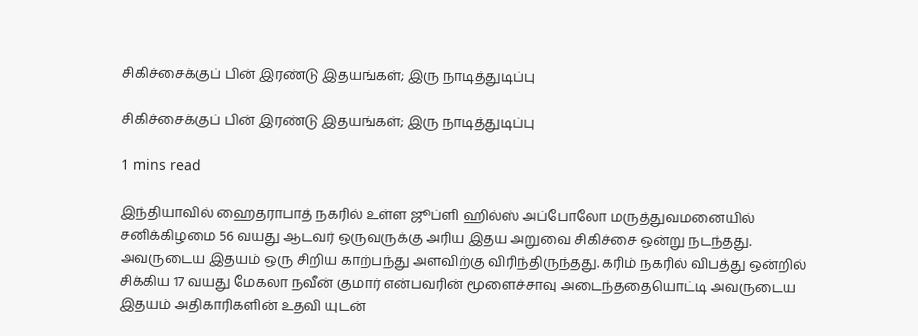சிகிச்சைக்குப் பின் இரண்டு இதயங்கள்; இரு நாடித்துடிப்பு

சிகிச்சைக்குப் பின் இரண்டு இதயங்கள்; இரு நாடித்துடிப்பு

1 mins read

இந்தியாவில் ஹைதராபாத் நகரில் உள்ள ஜூப்ளி ஹில்ஸ் அப்போலோ மருத்துவமனையில் சனிக்கிழமை 56 வயது ஆடவர் ஒருவருக்கு அரிய இதய அறுவை சிகிச்சை ஒன்று நடந்தது. அவருடைய இதயம் ஒரு சிறிய காற்பந்து அளவிற்கு விரிந்திருந்தது. கரிம் நகரில் விபத்து ஒன்றில் சிக்கிய 17 வயது மேகலா நவீன் குமார் என்பவரின் மூளைச்சாவு அடைந்ததையொட்டி அவருடைய இதயம் அதிகாரிகளின் உதவி யுடன்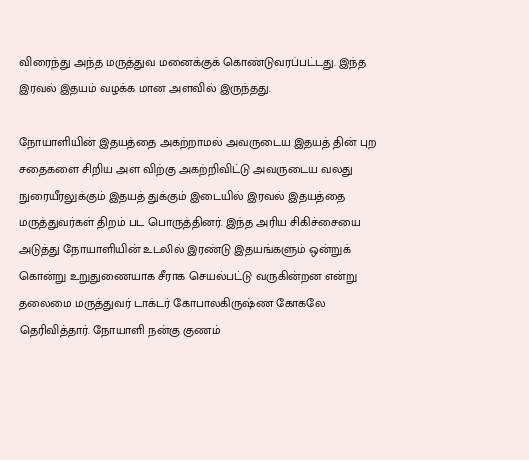விரைந்து அந்த மருத்துவ மனைக்குக் கொண்டுவரப்பட்டது. இந்த இரவல் இதயம் வழக்க மான அளவில் இருந்தது.

நோயாளியின் இதயத்தை அகற்றாமல் அவருடைய இதயத் தின் புற சதைகளை சிறிய அள விற்கு அகற்றிவிட்டு அவருடைய வலது நுரையீரலுக்கும் இதயத் துக்கும் இடையில் இரவல் இதயத்தை மருத்துவர்கள் திறம் பட பொருத்தினர். இந்த அரிய சிகிச்சையை அடுத்து நோயாளியின் உடலில் இரண்டு இதயங்களும் ஒன்றுக் கொன்று உறுதுணையாக சீராக செயல்பட்டு வருகின்றன என்று தலைமை மருத்துவர் டாக்டர் கோபாலகிருஷ்ண கோகலே தெரிவித்தார். நோயாளி நன்கு குணம்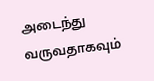அடைந்து வருவதாகவும்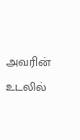அவரின் உடலில்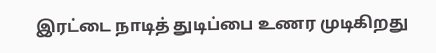இரட்டை நாடித் துடிப்பை உணர முடிகிறது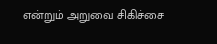என்றும் அறுவை சிகிச்சை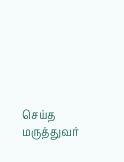செய்த மருத்துவர்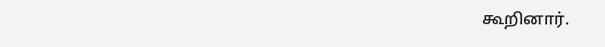கூறினார்.